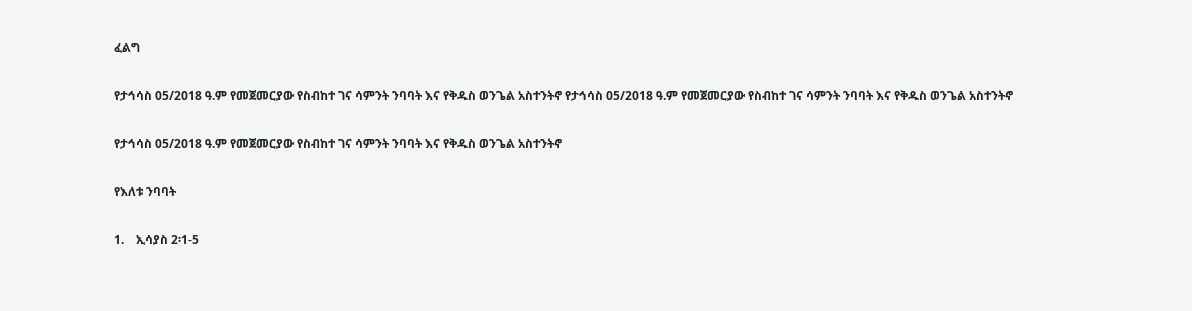ፈልግ

የታኅሳስ 05/2018 ዓ.ም የመጀመርያው የስብከተ ገና ሳምንት ንባባት እና የቅዱስ ወንጌል አስተንትኖ የታኅሳስ 05/2018 ዓ.ም የመጀመርያው የስብከተ ገና ሳምንት ንባባት እና የቅዱስ ወንጌል አስተንትኖ

የታኅሳስ 05/2018 ዓ.ም የመጀመርያው የስብከተ ገና ሳምንት ንባባት እና የቅዱስ ወንጌል አስተንትኖ

የእለቱ ንባባት

1.    ኢሳያስ 2፡1-5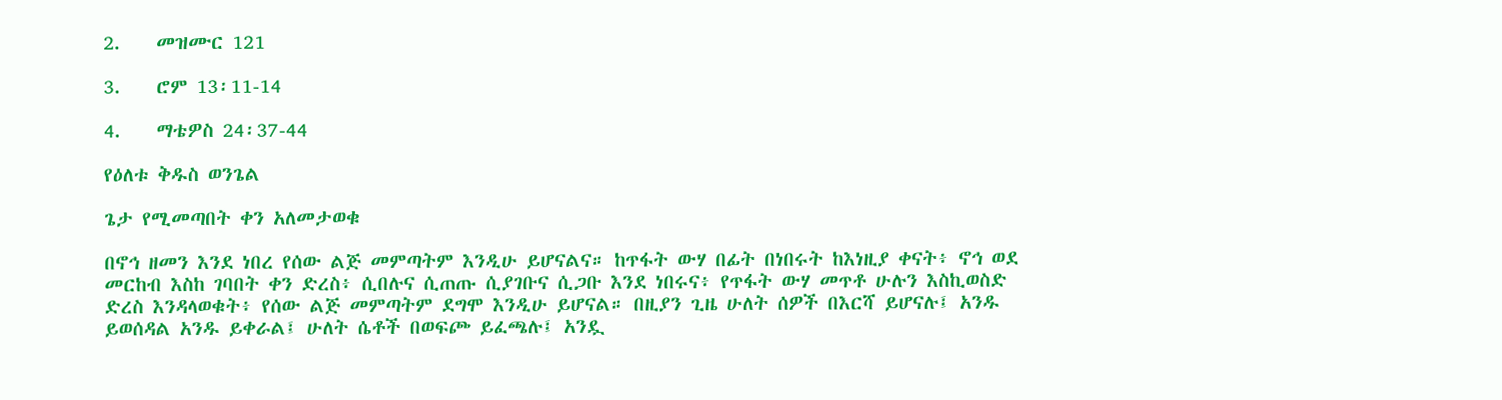2.    መዝሙር 121

3.    ሮም 13፡11-14

4.    ማቴዎስ 24፡37-44

የዕለቱ ቅዱስ ወንጌል

ጌታ የሚመጣበት ቀን አለመታወቁ

በኖኅ ዘመን እንደ ነበረ የሰው ልጅ መምጣትም እንዲሁ ይሆናልና። ከጥፋት ውሃ በፊት በነበሩት ከእነዚያ ቀናት፥ ኖኅ ወደ መርከብ እስከ ገባበት ቀን ድረስ፥ ሲበሉና ሲጠጡ ሲያገቡና ሲጋቡ እንደ ነበሩና፥ የጥፋት ውሃ መጥቶ ሁሉን እስኪወስድ ድረስ እንዳላወቁት፥ የሰው ልጅ መምጣትም ደግሞ እንዲሁ ይሆናል። በዚያን ጊዜ ሁለት ሰዎች በእርሻ ይሆናሉ፤ አንዱ ይወሰዳል አንዱ ይቀራል፤ ሁለት ሴቶች በወፍጮ ይፈጫሉ፤ አንዷ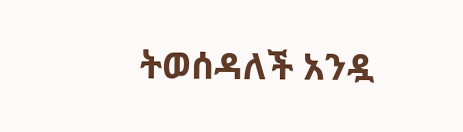ትወሰዳለች አንዷ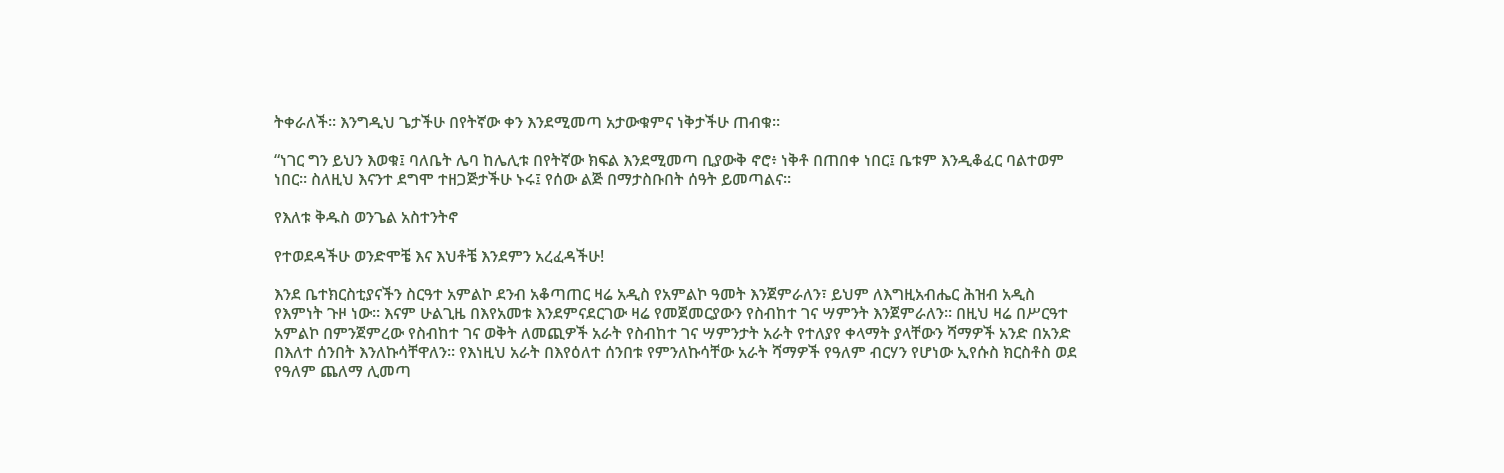ትቀራለች። እንግዲህ ጌታችሁ በየትኛው ቀን እንደሚመጣ አታውቁምና ነቅታችሁ ጠብቁ።

“ነገር ግን ይህን እወቁ፤ ባለቤት ሌባ ከሌሊቱ በየትኛው ክፍል እንደሚመጣ ቢያውቅ ኖሮ፥ ነቅቶ በጠበቀ ነበር፤ ቤቱም እንዲቆፈር ባልተወም ነበር። ስለዚህ እናንተ ደግሞ ተዘጋጅታችሁ ኑሩ፤ የሰው ልጅ በማታስቡበት ሰዓት ይመጣልና።

የእለቱ ቅዱስ ወንጌል አስተንትኖ

የተወደዳችሁ ወንድሞቼ እና እህቶቼ እንደምን አረፈዳችሁ!

እንደ ቤተክርስቲያናችን ስርዓተ አምልኮ ደንብ አቆጣጠር ዛሬ አዲስ የአምልኮ ዓመት እንጀምራለን፣ ይህም ለእግዚአብሔር ሕዝብ አዲስ የእምነት ጉዞ ነው። እናም ሁልጊዜ በእየአመቱ እንደምናደርገው ዛሬ የመጀመርያውን የስብከተ ገና ሣምንት እንጀምራለን። በዚህ ዛሬ በሥርዓተ አምልኮ በምንጀምረው የስብከተ ገና ወቅት ለመጪዎች አራት የስብከተ ገና ሣምንታት አራት የተለያየ ቀላማት ያላቸውን ሻማዎች አንድ በአንድ በእለተ ሰንበት እንለኩሳቸዋለን። የእነዚህ አራት በእየዕለተ ሰንበቱ የምንለኩሳቸው አራት ሻማዎች የዓለም ብርሃን የሆነው ኢየሱስ ክርስቶስ ወደ የዓለም ጨለማ ሊመጣ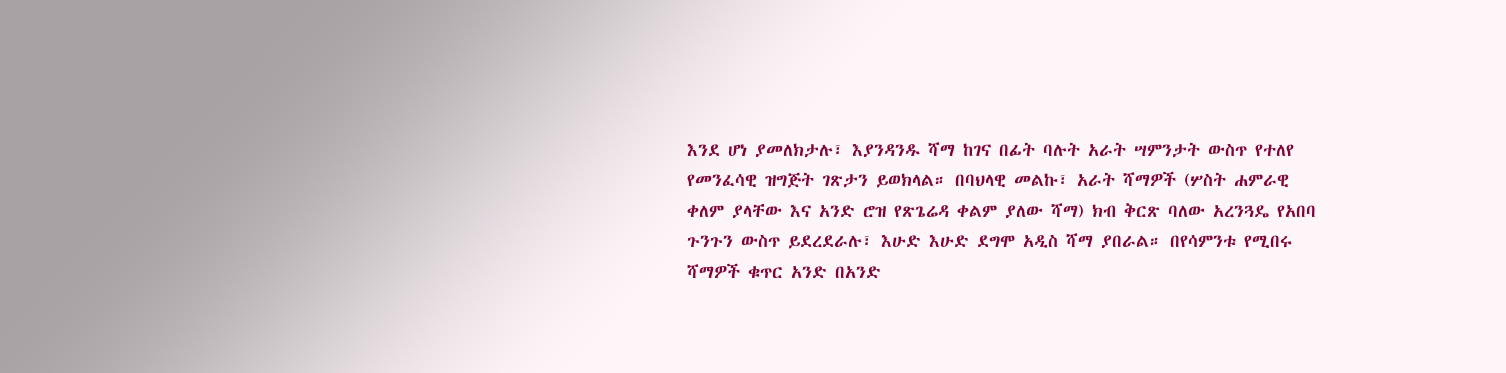እንደ ሆነ ያመለክታሉ፣ እያንዳንዱ ሻማ ከገና በፊት ባሉት አራት ሣምንታት ውስጥ የተለየ የመንፈሳዊ ዝግጅት ገጽታን ይወክላል። በባህላዊ መልኩ፣ አራት ሻማዎች (ሦስት ሐምራዊ ቀለም ያላቸው እና አንድ ሮዝ የጽጌሬዳ ቀልም ያለው ሻማ) ክብ ቅርጽ ባለው አረንጓዴ የአበባ ጉንጉን ውስጥ ይደረደራሉ፣ እሁድ እሁድ ደግሞ አዲስ ሻማ ያበራል። በየሳምንቱ የሚበሩ ሻማዎች ቁጥር አንድ በአንድ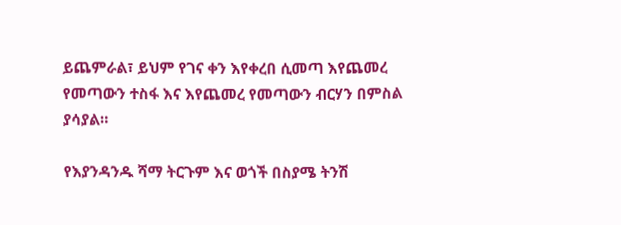ይጨምራል፣ ይህም የገና ቀን እየቀረበ ሲመጣ እየጨመረ የመጣውን ተስፋ እና እየጨመረ የመጣውን ብርሃን በምስል ያሳያል።

የእያንዳንዱ ሻማ ትርጉም እና ወጎች በስያሜ ትንሽ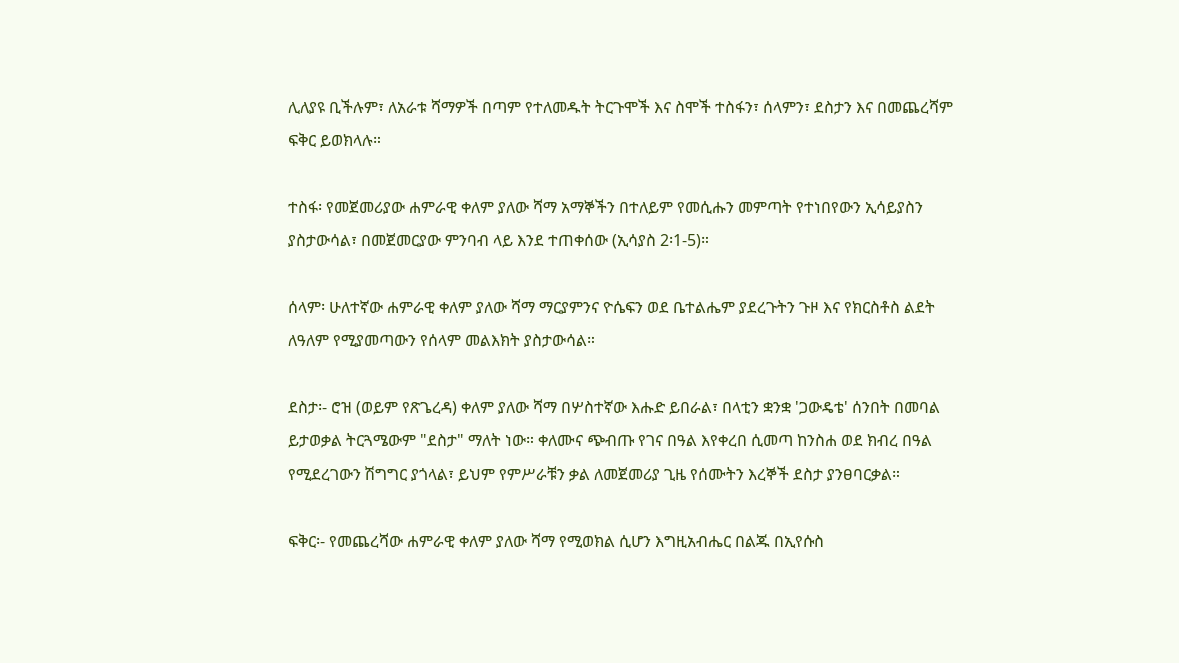ሊለያዩ ቢችሉም፣ ለአራቱ ሻማዎች በጣም የተለመዱት ትርጉሞች እና ስሞች ተስፋን፣ ሰላምን፣ ደስታን እና በመጨረሻም ፍቅር ይወክላሉ።

ተስፋ፡ የመጀመሪያው ሐምራዊ ቀለም ያለው ሻማ አማኞችን በተለይም የመሲሑን መምጣት የተነበየውን ኢሳይያስን ያስታውሳል፣ በመጀመርያው ምንባብ ላይ እንደ ተጠቀሰው (ኢሳያስ 2፡1-5)።

ሰላም፡ ሁለተኛው ሐምራዊ ቀለም ያለው ሻማ ማርያምንና ዮሴፍን ወደ ቤተልሔም ያደረጉትን ጉዞ እና የክርስቶስ ልደት ለዓለም የሚያመጣውን የሰላም መልእክት ያስታውሳል።

ደስታ፡- ሮዝ (ወይም የጽጌረዳ) ቀለም ያለው ሻማ በሦስተኛው እሑድ ይበራል፣ በላቲን ቋንቋ 'ጋውዴቴ' ሰንበት በመባል ይታወቃል ትርጓሜውም "ደስታ" ማለት ነው። ቀለሙና ጭብጡ የገና በዓል እየቀረበ ሲመጣ ከንስሐ ወደ ክብረ በዓል የሚደረገውን ሽግግር ያጎላል፣ ይህም የምሥራቹን ቃል ለመጀመሪያ ጊዜ የሰሙትን እረኞች ደስታ ያንፀባርቃል።

ፍቅር፡- የመጨረሻው ሐምራዊ ቀለም ያለው ሻማ የሚወክል ሲሆን እግዚአብሔር በልጁ በኢየሱስ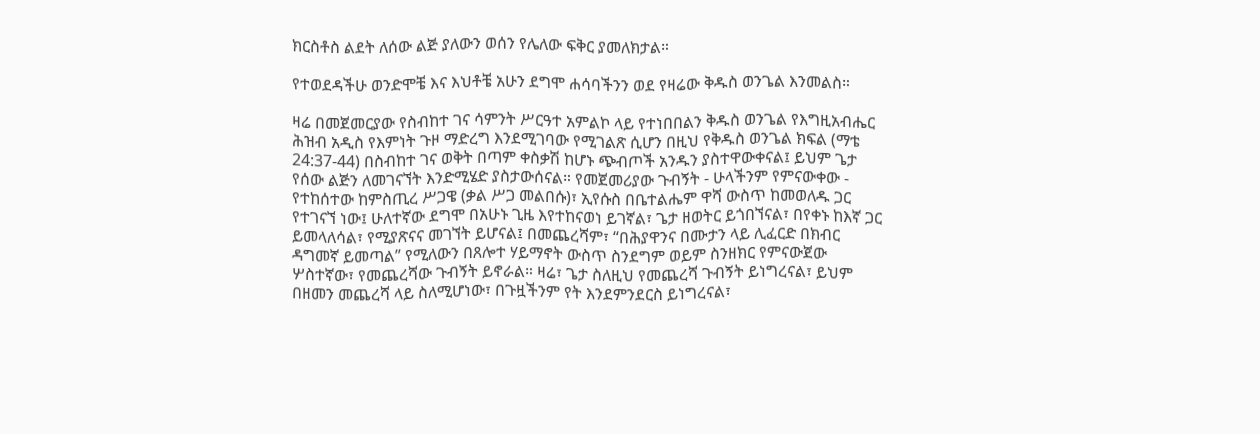ክርስቶስ ልደት ለሰው ልጅ ያለውን ወሰን የሌለው ፍቅር ያመለክታል።

የተወደዳችሁ ወንድሞቼ እና እህቶቼ አሁን ደግሞ ሐሳባችንን ወደ የዛሬው ቅዱስ ወንጌል እንመልስ።

ዛሬ በመጀመርያው የስብከተ ገና ሳምንት ሥርዓተ አምልኮ ላይ የተነበበልን ቅዱስ ወንጌል የእግዚአብሔር ሕዝብ አዲስ የእምነት ጉዞ ማድረግ እንደሚገባው የሚገልጽ ሲሆን በዚህ የቅዱስ ወንጌል ክፍል (ማቴ 24:37-44) በስብከተ ገና ወቅት በጣም ቀስቃሽ ከሆኑ ጭብጦች አንዱን ያስተዋውቀናል፤ ይህም ጌታ የሰው ልጅን ለመገናኘት እንድሚሄድ ያስታውሰናል። የመጀመሪያው ጉብኝት - ሁላችንም የምናውቀው - የተከሰተው ከምስጢረ ሥጋዌ (ቃል ሥጋ መልበሱ)፣ ኢየሱስ በቤተልሔም ዋሻ ውስጥ ከመወለዱ ጋር የተገናኘ ነው፤ ሁለተኛው ደግሞ በአሁኑ ጊዜ እየተከናወነ ይገኛል፣ ጌታ ዘወትር ይጎበኘናል፣ በየቀኑ ከእኛ ጋር ይመላለሳል፣ የሚያጽናና መገኘት ይሆናል፤ በመጨረሻም፣ “በሕያዋንና በሙታን ላይ ሊፈርድ በክብር ዳግመኛ ይመጣል” የሚለውን በጸሎተ ሃይማኖት ውስጥ ስንደግም ወይም ስንዘክር የምናውጀው ሦስተኛው፣ የመጨረሻው ጉብኝት ይኖራል። ዛሬ፣ ጌታ ስለዚህ የመጨረሻ ጉብኝት ይነግረናል፣ ይህም በዘመን መጨረሻ ላይ ስለሚሆነው፣ በጉዟችንም የት እንደምንደርስ ይነግረናል፣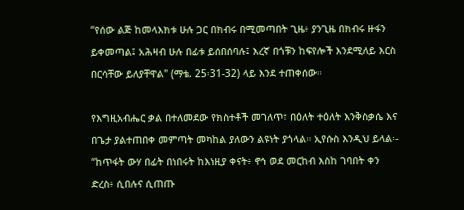“የሰው ልጅ ከመላእክቱ ሁሉ ጋር በክብሩ በሚመጣበት ጊዜ፥ ያንጊዜ በክብሩ ዙፋን ይቀመጣል፤ አሕዛብ ሁሉ በፊቱ ይሰበሰባሉ፤ እረኛ በጎቹን ከፍየሎች እንደሚለይ እርስ በርሳቸው ይለያቸዋል" (ማቴ. 25፡31-32) ላይ እንደ ተጠቀሰው።

የእግዚአብሔር ቃል በተለመደው የክስተቶች መገለጥ፣ በዕለት ተዕለት እንቅስቃሴ እና በጌታ ያልተጠበቀ መምጣት መካከል ያለውን ልዩነት ያጎላል። ኢየሱስ እንዲህ ይላል፡- “ከጥፋት ውሃ በፊት በነበሩት ከእነዚያ ቀናት፥ ኖኅ ወደ መርከብ እስከ ገባበት ቀን ድረስ፥ ሲበሉና ሲጠጡ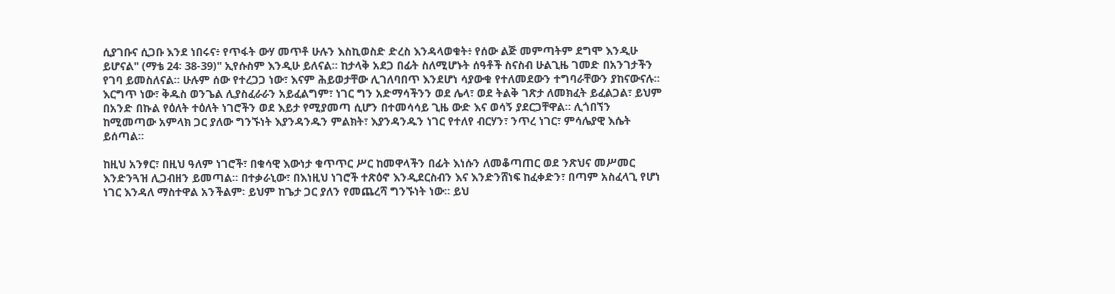ሲያገቡና ሲጋቡ እንደ ነበሩና፥ የጥፋት ውሃ መጥቶ ሁሉን እስኪወስድ ድረስ እንዳላወቁት፥ የሰው ልጅ መምጣትም ደግሞ እንዲሁ ይሆናል" (ማቴ 24፡ 38-39)" ኢየሱስም እንዲሁ ይለናል። ከታላቅ አደጋ በፊት ስለሚሆኑት ሰዓቶች ስናስብ ሁልጊዜ ገመድ በአንገታችን የገባ ይመስለናል። ሁሉም ሰው የተረጋጋ ነው፣ እናም ሕይወታቸው ሊገለባበጥ እንደሆነ ሳያውቁ የተለመደውን ተግባራቸውን ያከናውናሉ። እርግጥ ነው፣ ቅዱስ ወንጌል ሊያስፈራራን አይፈልግም፣ ነገር ግን አድማሳችንን ወደ ሌላ፣ ወደ ትልቅ ገጽታ ለመክፈት ይፈልጋል፣ ይህም በአንድ በኩል የዕለት ተዕለት ነገሮችን ወደ እይታ የሚያመጣ ሲሆን በተመሳሳይ ጊዜ ውድ እና ወሳኝ ያደርጋቸዋል። ሊጎበኘን ከሚመጣው አምላክ ጋር ያለው ግንኙነት እያንዳንዱን ምልክት፣ እያንዳንዱን ነገር የተለየ ብርሃን፣ ንጥረ ነገር፣ ምሳሌያዊ እሴት ይሰጣል።

ከዚህ አንፃር፣ በዚህ ዓለም ነገሮች፣ በቁሳዊ እውነታ ቁጥጥር ሥር ከመዋላችን በፊት እነሱን ለመቆጣጠር ወደ ንጽህና መሥመር እንድንጓዝ ሊጋብዘን ይመጣል። በተቃራኒው፣ በእነዚህ ነገሮች ተጽዕኖ እንዲደርስብን እና እንድንሸነፍ ከፈቀድን፣ በጣም አስፈላጊ የሆነ ነገር እንዳለ ማስተዋል አንችልም፡ ይህም ከጌታ ጋር ያለን የመጨረሻ ግንኙነት ነው። ይህ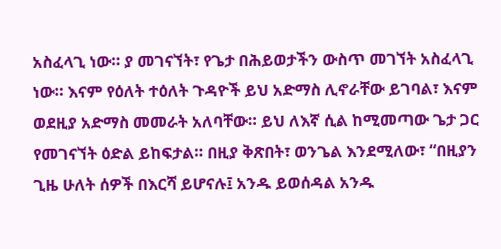አስፈላጊ ነው። ያ መገናኘት፣ የጌታ በሕይወታችን ውስጥ መገኘት አስፈላጊ ነው። እናም የዕለት ተዕለት ጉዳዮች ይህ አድማስ ሊኖራቸው ይገባል፣ እናም ወደዚያ አድማስ መመራት አለባቸው። ይህ ለእኛ ሲል ከሚመጣው ጌታ ጋር የመገናኘት ዕድል ይከፍታል። በዚያ ቅጽበት፣ ወንጌል እንደሚለው፣ “በዚያን ጊዜ ሁለት ሰዎች በእርሻ ይሆናሉ፤ አንዱ ይወሰዳል አንዱ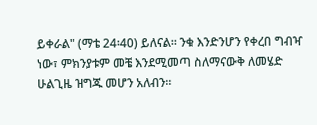ይቀራል" (ማቴ 24፡40) ይለናል። ንቁ እንድንሆን የቀረበ ግብዣ ነው፣ ምክንያቱም መቼ እንደሚመጣ ስለማናውቅ ለመሄድ ሁልጊዜ ዝግጁ መሆን አለብን።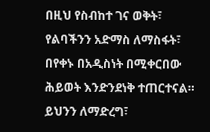በዚህ የስብከተ ገና ወቅት፣ የልባችንን አድማስ ለማስፋት፣ በየቀኑ በአዲስነት በሚቀርበው ሕይወት እንድንደነቅ ተጠርተናል። ይህንን ለማድረግ፣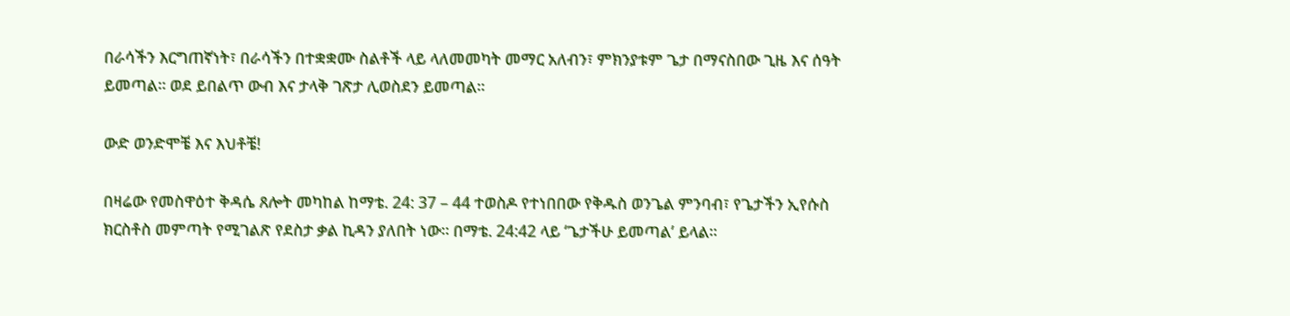በራሳችን እርግጠኛነት፣ በራሳችን በተቋቋሙ ስልቶች ላይ ላለመመካት መማር አለብን፣ ምክንያቱም ጌታ በማናስበው ጊዜ እና ሰዓት ይመጣል። ወደ ይበልጥ ውብ እና ታላቅ ገጽታ ሊወስደን ይመጣል።

ውድ ወንድሞቼ እና እህቶቼ!

በዛሬው የመስዋዕተ ቅዳሴ ጸሎት መካከል ከማቴ. 24: 37 – 44 ተወስዶ የተነበበው የቅዱስ ወንጌል ምንባብ፣ የጌታችን ኢየሱስ ክርስቶስ መምጣት የሚገልጽ የደስታ ቃል ኪዳን ያለበት ነው። በማቴ. 24:42 ላይ ‘ጌታችሁ ይመጣል’ ይላል።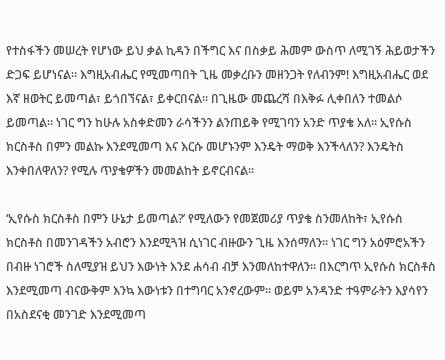የተስፋችን መሠረት የሆነው ይህ ቃል ኪዳን በችግር እና በስቃይ ሕመም ውስጥ ለሚገኝ ሕይወታችን ድጋፍ ይሆነናል። እግዚአብሔር የሚመጣበት ጊዜ መቃረቡን መዘንጋት የለብንም! እግዚአብሔር ወደ እኛ ዘወትር ይመጣል፣ ይጎበኘናል፣ ይቀርበናል። በጊዜው መጨረሻ በእቅፉ ሊቀበለን ተመልሶ ይመጣል። ነገር ግን ከሁሉ አስቀድመን ራሳችንን ልንጠይቅ የሚገባን አንድ ጥያቄ አለ። ኢየሱስ ክርስቶስ በምን መልኩ እንደሚመጣ እና እርሱ መሆኑንም እንዴት ማወቅ እንችላለን? እንዴትስ እንቀበለዋለን? የሚሉ ጥያቄዎችን መመልከት ይኖርብናል።

‘ኢየሱስ ክርስቶስ በምን ሁኔታ ይመጣል?’ የሚለውን የመጀመሪያ ጥያቄ ስንመለከት፣ ኢየሱስ ክርስቶስ በመንገዳችን አብሮን እንደሚጓዝ ሲነገር ብዙውን ጊዜ እንሰማለን። ነገር ግን አዕምሮአችን በብዙ ነገሮች ስለሚያዝ ይህን እውነት እንደ ሐሳብ ብቻ እንመለከተዋለን። በእርግጥ ኢየሱስ ክርስቶስ እንደሚመጣ ብናውቅም እንኳ እውነቱን በተግባር አንኖረውም። ወይም አንዳንድ ተዓምራትን እያሳየን በአስደናቂ መንገድ እንደሚመጣ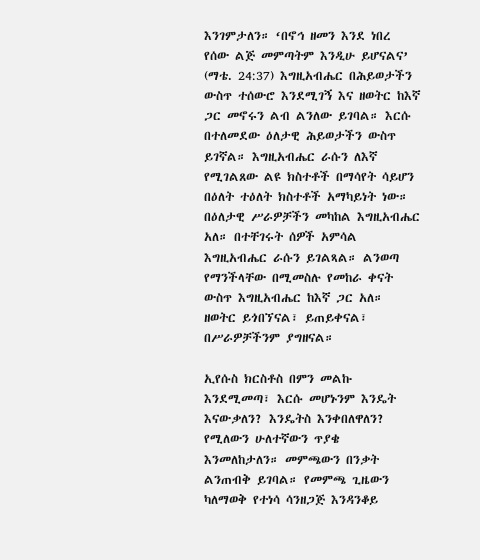እንገምታለን። ‘በኖኅ ዘመን እንደ ነበረ የሰው ልጅ መምጣትም እንዲሁ ይሆናልና’ (ማቴ. 24:37) እግዚአብሔር በሕይወታችን ውስጥ ተሰውሮ እንደሚገኝ እና ዘወትር ከእኛ ጋር መኖሩን ልብ ልንለው ይገባል። እርሱ በተለመደው ዕለታዊ ሕይወታችን ውስጥ ይገኛል። እግዚአብሔር ራሱን ለእኛ የሚገልጸው ልዩ ክስተቶች በማሳየት ሳይሆን በዕለት ተዕለት ክስተቶች አማካይነት ነው። በዕለታዊ ሥራዎቻችን መካከል እግዚአብሔር አለ። በተቸገሩት ሰዎች አምሳል እግዚአብሔር ራሱን ይገልጻል። ልንወጣ የማንችላቸው በሚመስሉ የመከራ ቀናት ውስጥ እግዚአብሔር ከእኛ ጋር አለ። ዘወትር ይጎበኘናል፣ ይጠይቀናል፣ በሥራዎቻችንም ያግዘናል።

ኢየሱስ ክርስቶስ በምን መልኩ እንደሚመጣ፣ እርሱ መሆኑንም እንዴት እናውቃለን? እንዴትስ እንቀበለዋለን? የሚለውን ሁለተኛውን ጥያቄ እንመለከታለን። መምጫውን በንቃት ልንጠብቅ ይገባል። የመምጫ ጊዜውን ካለማወቅ የተነሳ ሳንዘጋጅ እንዳንቆይ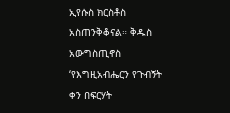ኢየሱስ ክርስቶስ አስጠንቅቆናል። ቅዱስ አውግስጢኖስ ‘የእግዚአብሔርን የጉብኝት ቀን በፍርሃት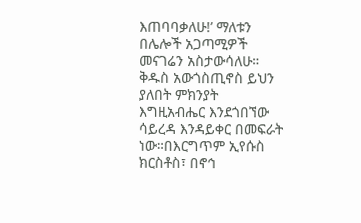እጠባባቃለሁ!’ ማለቱን በሌሎች አጋጣሚዎች መናገሬን አስታውሳለሁ። ቅዱስ አውጎስጢኖስ ይህን ያለበት ምክንያት እግዚአብሔር እንደጎበኘው ሳይረዳ እንዳይቀር በመፍራት ነው።በእርግጥም ኢየሱስ ክርስቶስ፣ በኖኅ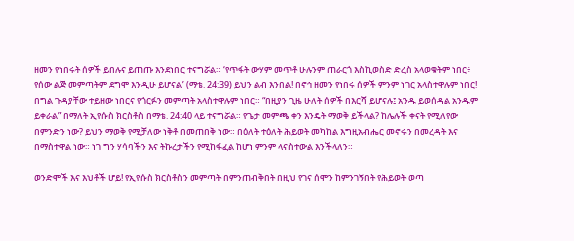ዘመን የነበሩት ሰዎች ይበሉና ይጠጡ እንደነበር ተናግሯል። ‘የጥፋት ውሃም መጥቶ ሁሉንም ጠራርጎ እስኪወስድ ድረስ አላወቁትም ነበር፥ የሰው ልጅ መምጣትም ደግሞ እንዲሁ ይሆናል’ (ማቴ. 24:39) ይህን ልብ እንበል! በኖኅ ዘመን የነበሩ ሰዎች ምንም ነገር አላስተዋሉም ነበር! በግል ጉዳያቸው ተይዘው ነበርና የጎርፉን መምጣት አላስተዋሉም ነበር። “በዚያን ጊዜ ሁለት ሰዎች በእርሻ ይሆናሉ፤ አንዱ ይወሰዳል አንዱም ይቀራል” በማለት ኢየሱስ ክርስቶስ በማቴ. 24:40 ላይ ተናግሯል። የጌታ መምጫ ቀን እንዴት ማወቅ ይችላል? ከሌሉች ቀናት የሚለየው በምንድን ነው? ይህን ማወቅ የሚቻለው ነቅቶ በመጠበቅ ነው። በዕለት ተዕለት ሕይወት መካከል እግዚአብሔር መኖሩን በመረዳት እና በማስተዋል ነው። ነገ ግን ሃሳባችን እና ትኩረታችን የሚከፋፈል ከሆነ ምንም ላናስተውል እንችላለን።

ወንድሞች እና እህቶች ሆይ! የኢየሱስ ክርስቶስን መምጣት በምንጠብቅበት በዚህ የገና ሰሞን ከምንገኝበት የሕይወት ወጣ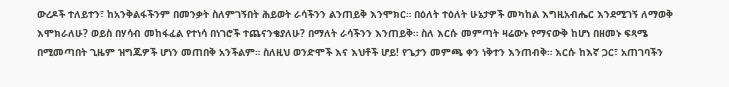ውረዶች ተለይተን፣ ከአንቅልፋችንም በመንቃት ስለምገኝበት ሕይወት ራሳችንን ልንጠይቅ እንሞክር። በዕለት ተዕለት ሁኔታዎች መካከል እግዚአብሔር እንደሚገኝ ለማወቅ እሞክራለሁ? ወይስ በሃሳብ መከፋፈል የተነሳ በነገሮች ተጨናንቄያለሁ? በማለት ራሳችንን እንጠይቅ። ስለ እርሱ መምጣት ዛሬውኑ የማናውቅ ከሆነ በዘመኑ ፍጻሜ በሚመጣበት ጊዜም ዝግጁዎች ሆነን መጠበቅ አንችልም። ስለዚህ ወንድሞች እና እህቶች ሆይ! የጌታን መምጫ ቀን ነቅተን እንጠብቅ። እርሱ ከእኛ ጋር፣ አጠገባችን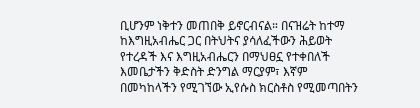ቢሆንም ነቅተን መጠበቅ ይኖርብናል። በናዝሬት ከተማ ከእግዚአብሔር ጋር በትህትና ያሳለፈችውን ሕይወት የተረዳች እና እግዚአብሔርን በማህፀኗ የተቀበለች እመቤታችን ቅድስት ድንግል ማርያም፣ እኛም በመካከላችን የሚገኘው ኢየሱስ ክርስቶስ የሚመጣበትን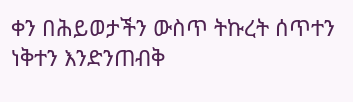ቀን በሕይወታችን ውስጥ ትኩረት ሰጥተን ነቅተን እንድንጠብቅ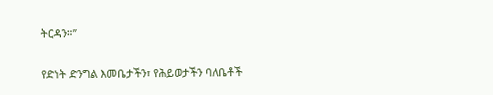ትርዳን።”

የድነት ድንግል እመቤታችን፣ የሕይወታችን ባለቤቶች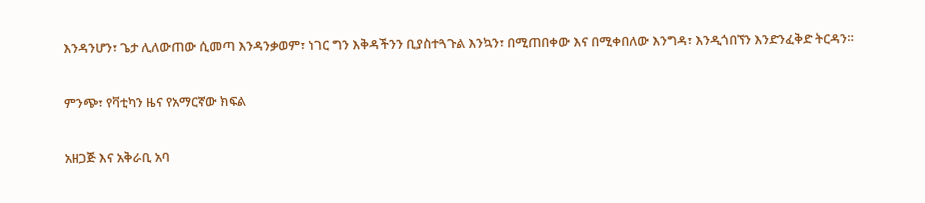እንዳንሆን፣ ጌታ ሊለውጠው ሲመጣ እንዳንቃወም፣ ነገር ግን እቅዳችንን ቢያስተጓጉል እንኳን፣ በሚጠበቀው እና በሚቀበለው እንግዳ፣ እንዲጎበኘን እንድንፈቅድ ትርዳን።

ምንጭ፣ የቫቲካን ዜና የአማርኛው ክፍል

አዘጋጅ እና አቅራቢ አባ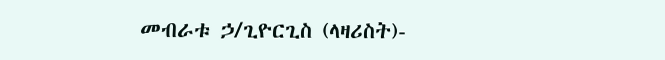መብራቱ ኃ/ጊዮርጊስ (ላዛሪስት)-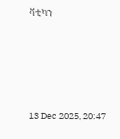ቫቲካን





13 Dec 2025, 20:47